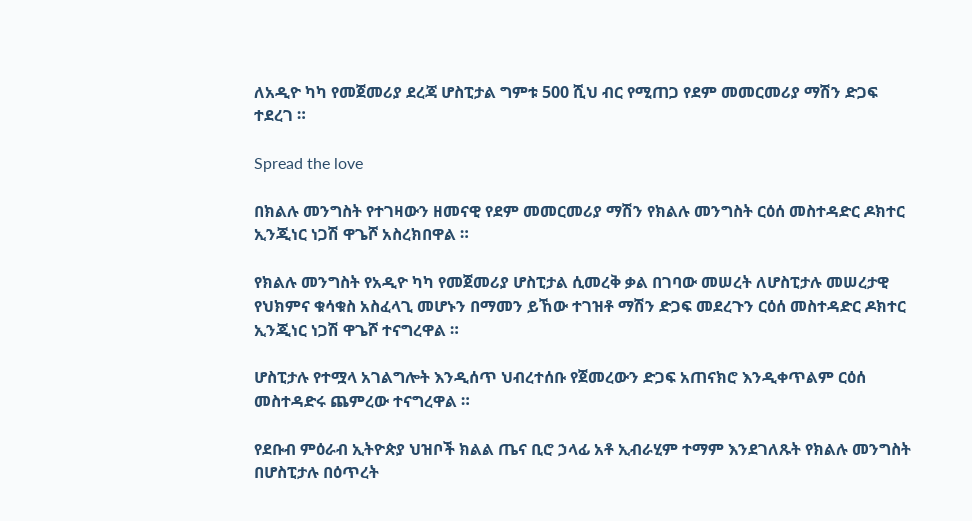ለአዲዮ ካካ የመጀመሪያ ደረጃ ሆስፒታል ግምቱ 500 ሺህ ብር የሚጠጋ የደም መመርመሪያ ማሽን ድጋፍ ተደረገ ።

Spread the love

በክልሉ መንግስት የተገዛውን ዘመናዊ የደም መመርመሪያ ማሽን የክልሉ መንግስት ርዕሰ መስተዳድር ዶክተር ኢንጂነር ነጋሽ ዋጌሾ አስረክበዋል ።

የክልሉ መንግስት የአዲዮ ካካ የመጀመሪያ ሆስፒታል ሲመረቅ ቃል በገባው መሠረት ለሆስፒታሉ መሠረታዊ የህክምና ቁሳቁስ አስፈላጊ መሆኑን በማመን ይኸው ተገዝቶ ማሽን ድጋፍ መደረጉን ርዕሰ መስተዳድር ዶክተር ኢንጂነር ነጋሽ ዋጌሾ ተናግረዋል ።

ሆስፒታሉ የተሟላ አገልግሎት እንዲሰጥ ህብረተሰቡ የጀመረውን ድጋፍ አጠናክሮ እንዲቀጥልም ርዕሰ መስተዳድሩ ጨምረው ተናግረዋል ።

የደቡብ ምዕራብ ኢትዮጵያ ህዝቦች ክልል ጤና ቢሮ ኃላፊ አቶ ኢብራሂም ተማም እንደገለጹት የክልሉ መንግስት በሆስፒታሉ በዕጥረት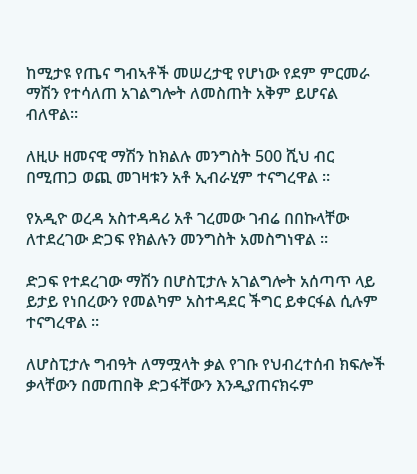ከሚታዩ የጤና ግብኣቶች መሠረታዊ የሆነው የደም ምርመራ ማሽን የተሳለጠ አገልግሎት ለመስጠት አቅም ይሆናል ብለዋል።

ለዚሁ ዘመናዊ ማሽን ከክልሉ መንግስት 500 ሺህ ብር በሚጠጋ ወጪ መገዛቱን አቶ ኢብራሂም ተናግረዋል ።

የአዲዮ ወረዳ አስተዳዳሪ አቶ ገረመው ገብሬ በበኩላቸው ለተደረገው ድጋፍ የክልሉን መንግስት አመስግነዋል ።

ድጋፍ የተደረገው ማሽን በሆስፒታሉ አገልግሎት አሰጣጥ ላይ ይታይ የነበረውን የመልካም አስተዳደር ችግር ይቀርፋል ሲሉም ተናግረዋል ።

ለሆስፒታሉ ግብዓት ለማሟላት ቃል የገቡ የህብረተሰብ ክፍሎች ቃላቸውን በመጠበቅ ድጋፋቸውን እንዲያጠናክሩም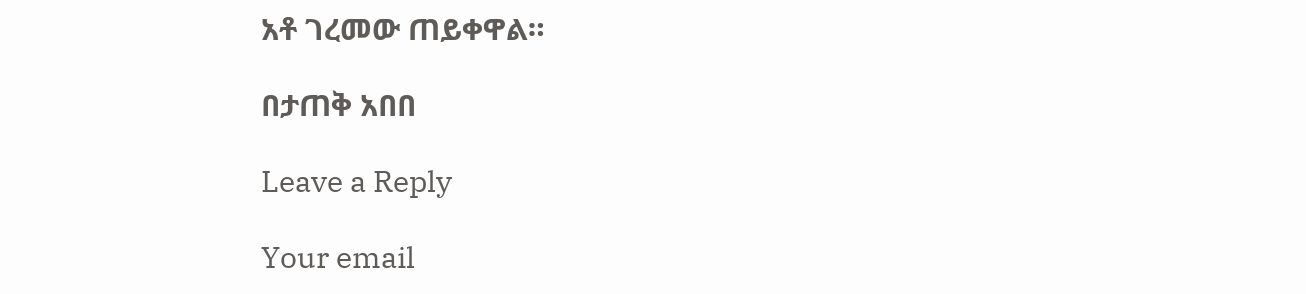አቶ ገረመው ጠይቀዋል።

በታጠቅ አበበ

Leave a Reply

Your email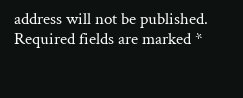address will not be published. Required fields are marked *